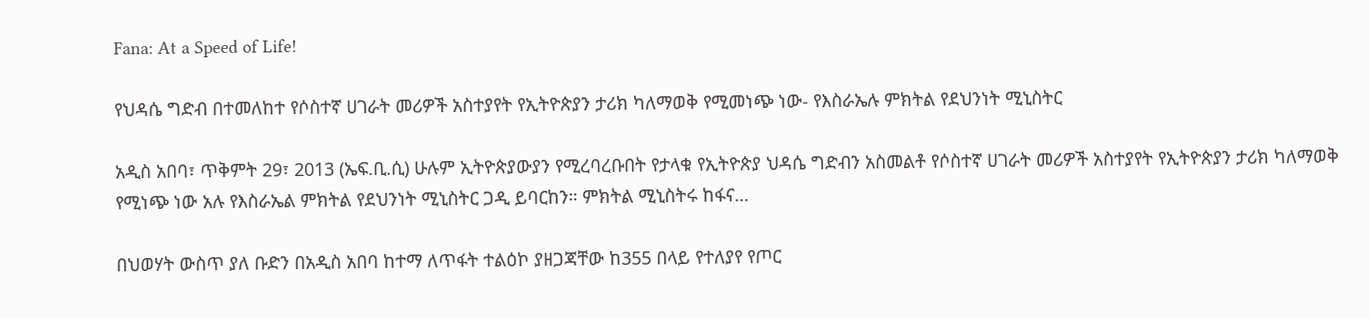Fana: At a Speed of Life!

የህዳሴ ግድብ በተመለከተ የሶስተኛ ሀገራት መሪዎች አስተያየት የኢትዮጵያን ታሪክ ካለማወቅ የሚመነጭ ነው- የእስራኤሉ ምክትል የደህንነት ሚኒስትር

አዲስ አበባ፣ ጥቅምት 29፣ 2013 (ኤፍ.ቢ.ሲ) ሁሉም ኢትዮጵያውያን የሚረባረቡበት የታላቁ የኢትዮጵያ ህዳሴ ግድብን አስመልቶ የሶስተኛ ሀገራት መሪዎች አስተያየት የኢትዮጵያን ታሪክ ካለማወቅ የሚነጭ ነው አሉ የእስራኤል ምክትል የደህንነት ሚኒስትር ጋዲ ይባርከን። ምክትል ሚኒስትሩ ከፋና…

በህወሃት ውስጥ ያለ ቡድን በአዲስ አበባ ከተማ ለጥፋት ተልዕኮ ያዘጋጃቸው ከ355 በላይ የተለያየ የጦር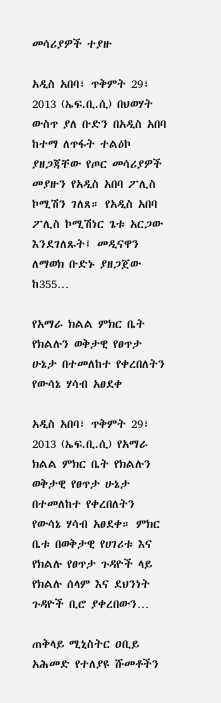መሳሪያዎች ተያዙ

አዲስ አበባ፣ ጥቅምት 29፣ 2013 (ኤፍ.ቢ.ሲ) በህወሃት ውስጥ ያለ ቡድን በአዲስ አበባ ከተማ ለጥፋት ተልዕኮ ያዘጋጃቸው የጦር መሳሪያዎች መያዙን የአዲስ አበባ ፖሊስ ኮሚሽን ገለጸ። የአዲስ አበባ ፖሊስ ኮሚሽነር ጌቱ አርጋው እንደገለጹት፤ መዲናዋን ለማወክ ቡድኑ ያዘጋጀው ከ355…

የአማራ ክልል ምክር ቤት የክልሉን ወቅታዊ የፀጥታ ሁኔታ በተመለከተ የቀረበለትን የውሳኔ ሃሳብ አፀደቀ

አዲስ አበባ፣ ጥቅምት 29፣ 2013 (ኤፍ.ቢ.ሲ) የአማራ ክልል ምክር ቤት የክልሉን ወቅታዊ የፀጥታ ሁኔታ በተመለከተ የቀረበለትን የውሳኔ ሃሳብ አፀደቀ። ምክር ቤቱ በወቅታዊ የሀገሪቱ እና የክልሉ የፀጥታ ጉዳዮች ላይ የክልሉ ሰላም እና ደህንነት ጉዳዮች ቢሮ ያቀረበውን…

ጠቅላይ ሚኒስትር ዐቢይ አሕመድ የተለያዩ ሹመቶችን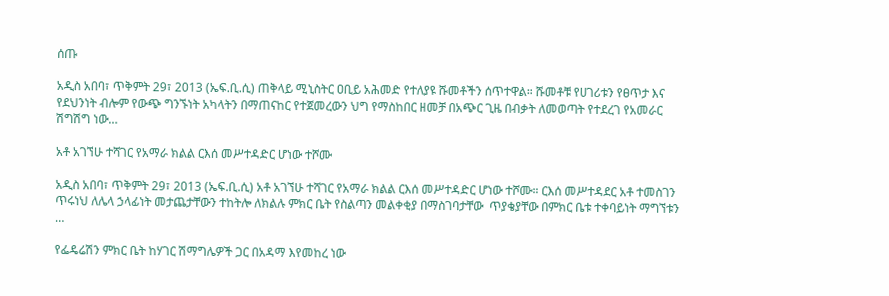ሰጡ

አዲስ አበባ፣ ጥቅምት 29፣ 2013 (ኤፍ.ቢ.ሲ) ጠቅላይ ሚኒስትር ዐቢይ አሕመድ የተለያዩ ሹመቶችን ሰጥተዋል። ሹመቶቹ የሀገሪቱን የፀጥታ እና የደህንነት ብሎም የውጭ ግንኙነት አካላትን በማጠናከር የተጀመረውን ህግ የማስከበር ዘመቻ በአጭር ጊዜ በብቃት ለመወጣት የተደረገ የአመራር ሽግሽግ ነው…

አቶ አገኘሁ ተሻገር የአማራ ክልል ርእሰ መሥተዳድር ሆነው ተሾሙ

አዲስ አበባ፣ ጥቅምት 29፣ 2013 (ኤፍ.ቢ.ሲ) አቶ አገኘሁ ተሻገር የአማራ ክልል ርእሰ መሥተዳድር ሆነው ተሾሙ። ርእሰ መሥተዳደር አቶ ተመስገን ጥሩነህ ለሌላ ኃላፊነት መታጨታቸውን ተከትሎ ለክልሉ ምክር ቤት የስልጣን መልቀቂያ በማስገባታቸው  ጥያቄያቸው በምክር ቤቱ ተቀባይነት ማግኘቱን  …

የፌዴሬሽን ምክር ቤት ከሃገር ሽማግሌዎች ጋር በአዳማ እየመከረ ነው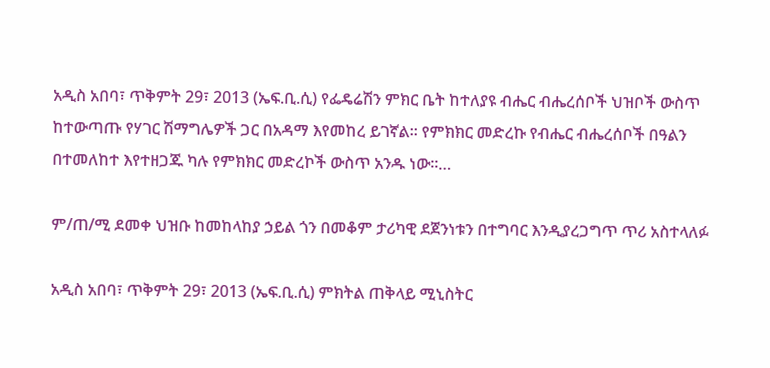አዲስ አበባ፣ ጥቅምት 29፣ 2013 (ኤፍ.ቢ.ሲ) የፌዴሬሽን ምክር ቤት ከተለያዩ ብሔር ብሔረሰቦች ህዝቦች ውስጥ ከተውጣጡ የሃገር ሽማግሌዎች ጋር በአዳማ እየመከረ ይገኛል፡፡ የምክክር መድረኩ የብሔር ብሔረሰቦች በዓልን በተመለከተ እየተዘጋጁ ካሉ የምክክር መድረኮች ውስጥ አንዱ ነው፡፡…

ም/ጠ/ሚ ደመቀ ህዝቡ ከመከላከያ ኃይል ጎን በመቆም ታሪካዊ ደጀንነቱን በተግባር እንዲያረጋግጥ ጥሪ አስተላለፉ

አዲስ አበባ፣ ጥቅምት 29፣ 2013 (ኤፍ.ቢ.ሲ) ምክትል ጠቅላይ ሚኒስትር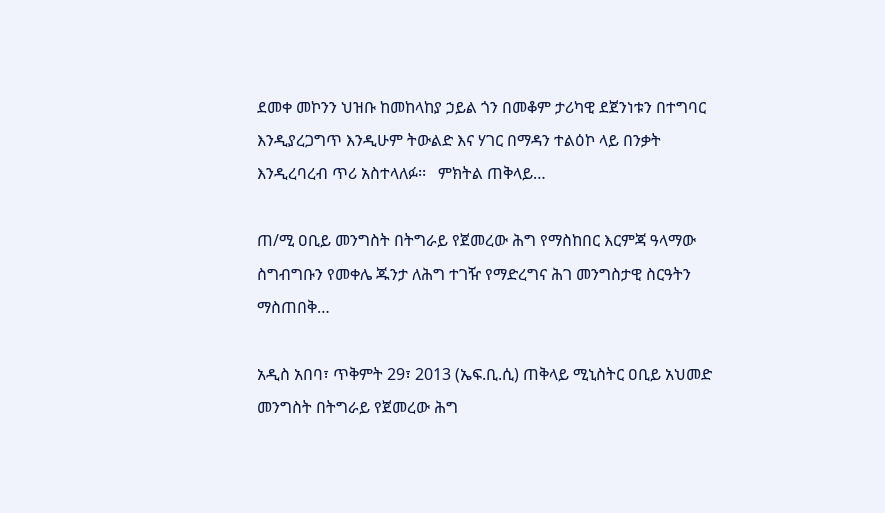ደመቀ መኮንን ህዝቡ ከመከላከያ ኃይል ጎን በመቆም ታሪካዊ ደጀንነቱን በተግባር እንዲያረጋግጥ እንዲሁም ትውልድ እና ሃገር በማዳን ተልዕኮ ላይ በንቃት እንዲረባረብ ጥሪ አስተላለፉ፡፡   ምክትል ጠቅላይ…

ጠ/ሚ ዐቢይ መንግስት በትግራይ የጀመረው ሕግ የማስከበር እርምጃ ዓላማው ስግብግቡን የመቀሌ ጁንታ ለሕግ ተገዥ የማድረግና ሕገ መንግስታዊ ስርዓትን ማስጠበቅ…

አዲስ አበባ፣ ጥቅምት 29፣ 2013 (ኤፍ.ቢ.ሲ) ጠቅላይ ሚኒስትር ዐቢይ አህመድ መንግስት በትግራይ የጀመረው ሕግ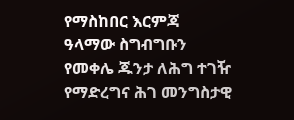የማስከበር እርምጃ ዓላማው ስግብግቡን የመቀሌ ጁንታ ለሕግ ተገዥ የማድረግና ሕገ መንግስታዊ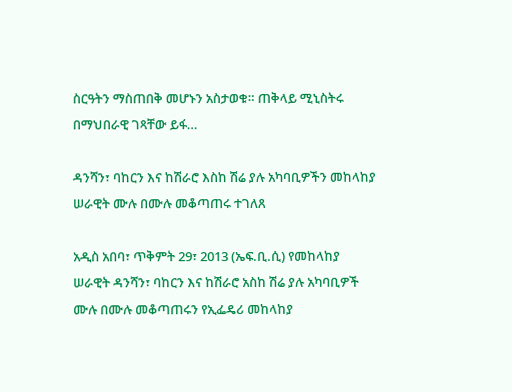ስርዓትን ማስጠበቅ መሆኑን አስታወቁ። ጠቅላይ ሚኒስትሩ በማህበራዊ ገጻቸው ይፋ…

ዳንሻን፣ ባከርን እና ከሽራሮ እስከ ሽሬ ያሉ አካባቢዎችን መከላከያ ሠራዊት ሙሉ በሙሉ መቆጣጠሩ ተገለጸ

አዲስ አበባ፣ ጥቅምት 29፣ 2013 (ኤፍ.ቢ.ሲ) የመከላከያ ሠራዊት ዳንሻን፣ ባከርን እና ከሽራሮ አስከ ሽሬ ያሉ አካባቢዎች ሙሉ በሙሉ መቆጣጠሩን የኢፌዴሪ መከላከያ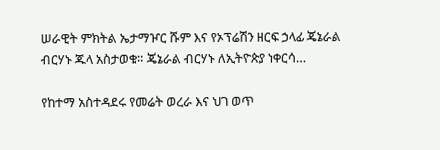ሠራዊት ምክትል ኤታማዦር ሹም እና የኦፕሬሽን ዘርፍ ኃላፊ ጄኔራል ብርሃኑ ጁላ አስታወቁ። ጄኔራል ብርሃኑ ለኢትዮጵያ ነቀርሳ…

የከተማ አስተዳደሩ የመሬት ወረራ እና ህገ ወጥ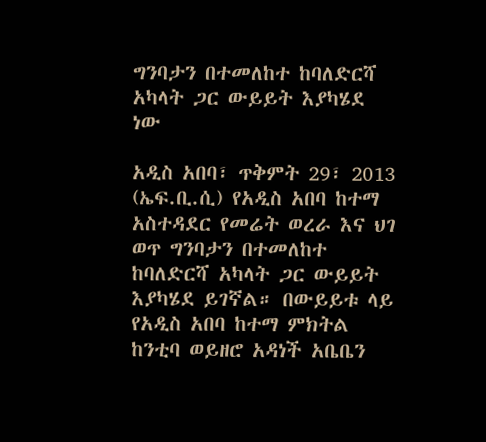ግንባታን በተመለከተ ከባለድርሻ አካላት ጋር ውይይት እያካሄደ ነው

አዲስ አበባ፣ ጥቅምት 29፣ 2013 (ኤፍ.ቢ.ሲ) የአዲስ አበባ ከተማ አስተዳደር የመሬት ወረራ እና ህገ ወጥ ግንባታን በተመለከተ ከባለድርሻ አካላት ጋር ውይይት እያካሄደ ይገኛል። በውይይቱ ላይ የአዲስ አበባ ከተማ ምክትል ከንቲባ ወይዘሮ አዳነች አቤቤን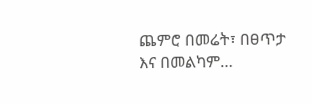ጨምሮ በመሬት፣ በፀጥታ እና በመልካም…